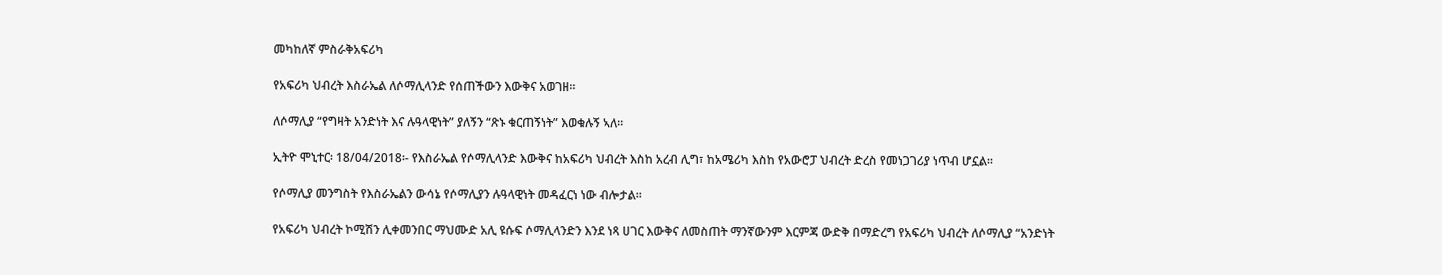መካከለኛ ምስራቅአፍሪካ

የአፍሪካ ህብረት እስራኤል ለሶማሊላንድ የሰጠችውን እውቅና አወገዘ፡፡

ለሶማሊያ “የግዛት አንድነት እና ሉዓላዊነት” ያለኝን “ጽኑ ቁርጠኝነት” እወቁሉኝ ኣለ።

ኢትዮ ሞኒተር፡ 18/04/2018፡- የእስራኤል የሶማሊላንድ እውቅና ከአፍሪካ ህብረት እስከ አረብ ሊግ፣ ከአሜሪካ እስከ የአውሮፓ ህብረት ድረስ የመነጋገሪያ ነጥብ ሆኗል።

የሶማሊያ መንግስት የእስራኤልን ውሳኔ የሶማሊያን ሉዓላዊነት መዳፈርነ ነው ብሎታል።

የአፍሪካ ህብረት ኮሚሽን ሊቀመንበር ማህሙድ አሊ ዩሱፍ ሶማሊላንድን እንደ ነጻ ሀገር እውቅና ለመስጠት ማንኛውንም እርምጃ ውድቅ በማድረግ የአፍሪካ ህብረት ለሶማሊያ “አንድነት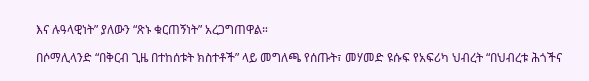እና ሉዓላዊነት” ያለውን “ጽኑ ቁርጠኝነት” አረጋግጠዋል።

በሶማሊላንድ “በቅርብ ጊዜ በተከሰቱት ክስተቶች” ላይ መግለጫ የሰጡት፣ መሃመድ ዩሱፍ የአፍሪካ ህብረት “በህብረቱ ሕጎችና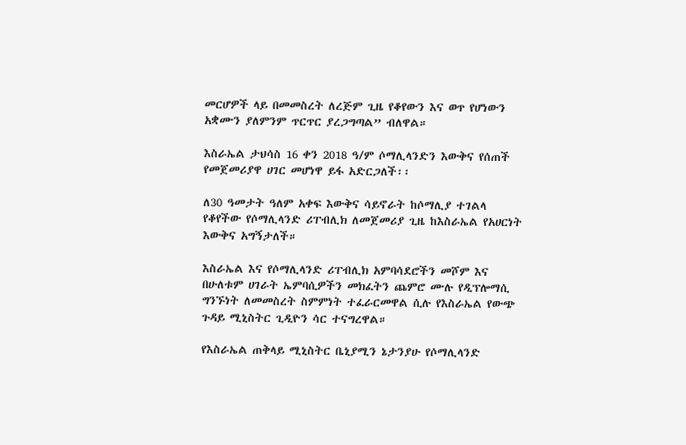መርሆዎች ላይ በመመስረት ለረጅም ጊዜ የቆየውን እና ወጥ የሆነውን አቋሙን ያለምንም ጥርጥር ያረጋግጣል” ብለዋል።

እስራኤል ታህሳስ 16 ቀን 2018 ዓ/ም ሶማሊላንድን እውቅና የሰጠች የመጀመሪያዋ ሀገር መሆነዋ ይፋ አድርጋለች፡፡

ለ30 ዓመታት ዓለም አቀፍ እውቅና ሳይኖራት ከሶማሊያ ተገልላ የቆየችው የሶማሊላንድ ሪፐብሊክ ለመጀመሪያ ጊዜ ከእስራኤል የአሀርነት እውቅና አግኝታለች።

እስራኤል እና የሶማሊላንድ ሪፐብሊክ አምባሳደሮችን መሾም እና በሁለቱም ሀገራት ኤምባሲዎችን መክፈትን ጨምሮ ሙሉ የዲፕሎማሲ ግንኙነት ለመመስረት ስምምነት ተፈራርመዋል ሲሉ የእስራኤል የውጭ ጉዳይ ሚኒስትር ጊዲዮን ሳር ተናግረዋል።

የእስራኤል ጠቅላይ ሚኒስትር ቤኒያሚን ኔታንያሁ የሶማሊላንድ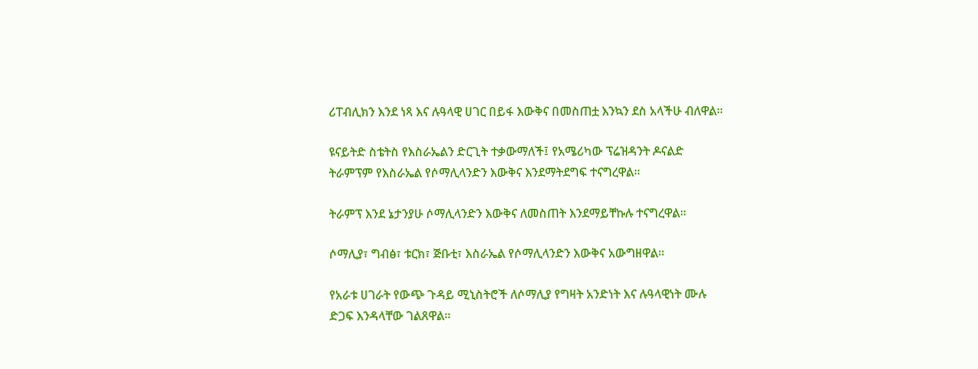ሪፐብሊክን እንደ ነጻ እና ሉዓላዊ ሀገር በይፋ እውቅና በመስጠቷ እንኳን ደስ አላችሁ ብለዋል።

ዩናይትድ ስቴትስ የእስራኤልን ድርጊት ተቃውማለች፤ የአሜሪካው ፕሬዝዳንት ዶናልድ ትራምፕም የእስራኤል የሶማሊላንድን እውቅና እንደማትደግፍ ተናግረዋል።

ትራምፕ እንደ ኔታንያሁ ሶማሊላንድን እውቅና ለመስጠት እንደማይቸኩሉ ተናግረዋል።

ሶማሊያ፣ ግብፅ፣ ቱርክ፣ ጅቡቲ፣ እስራኤል የሶማሊላንድን እውቅና አውግዘዋል።

የአራቱ ሀገራት የውጭ ጉዳይ ሚኒስትሮች ለሶማሊያ የግዛት አንድነት እና ሉዓላዊነት ሙሉ ድጋፍ እንዳላቸው ገልጸዋል።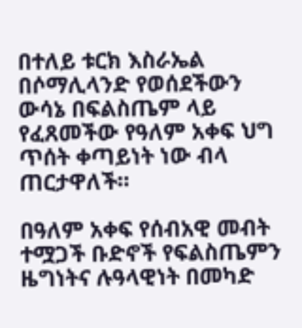በተለይ ቱርክ እስራኤል በሶማሊላንድ የወሰደችውን ውሳኔ በፍልስጤም ላይ የፈጸመችው የዓለም አቀፍ ህግ ጥሰት ቀጣይነት ነው ብላ ጠርታዋለች።

በዓለም አቀፍ የሰብአዊ መብት ተሟጋች ቡድኖች የፍልስጤምን ዜግነትና ሉዓላዊነት በመካድ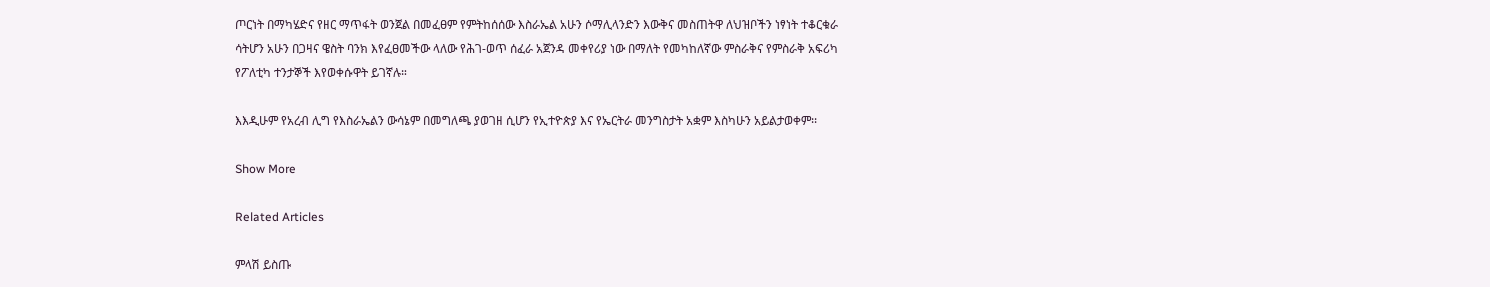ጦርነት በማካሄድና የዘር ማጥፋት ወንጀል በመፈፀም የምትከሰሰው እስራኤል አሁን ሶማሊላንድን እውቅና መስጠትዋ ለህዝቦችን ነፃነት ተቆርቁራ ሳትሆን አሁን በጋዛና ዌስት ባንክ እየፈፀመችው ላለው የሕገ-ወጥ ሰፈራ አጀንዳ መቀየሪያ ነው በማለት የመካከለኛው ምስራቅና የምስራቅ አፍሪካ የፖለቲካ ተንታኞች እየወቀሱዋት ይገኛሉ።

እእዲሁም የአረብ ሊግ የእስራኤልን ውሳኔም በመግለጫ ያወገዘ ሲሆን የኢተዮጵያ እና የኤርትራ መንግስታት አቋም እስካሁን አይልታወቀም፡፡

Show More

Related Articles

ምላሽ ይስጡ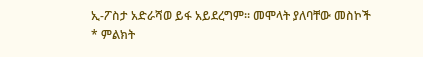ኢ-ፖስታ አድራሻወ ይፋ አይደረግም። መሞላት ያለባቸው መስኮች * ምልክት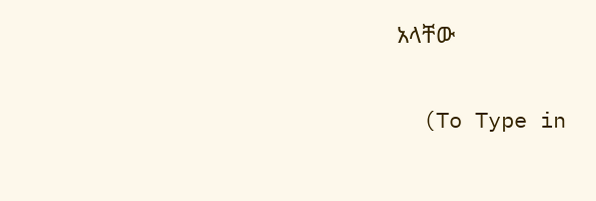አላቸው

  (To Type in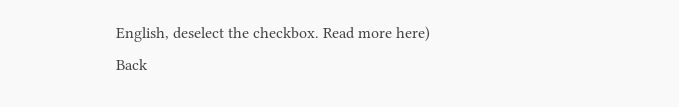English, deselect the checkbox. Read more here)
Back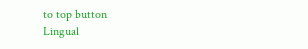to top button
Lingual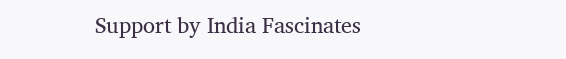Support by India Fascinates